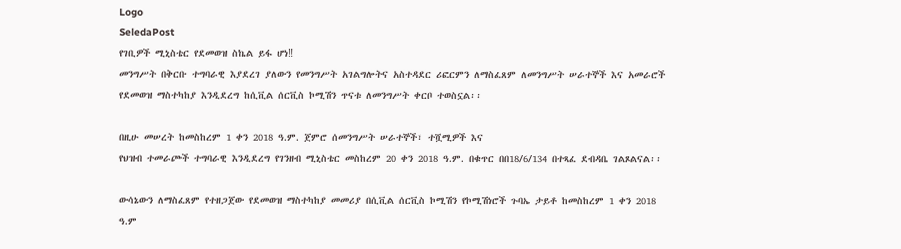Logo
SeledaPost
የገቢዎች ሚኒስቴር የደመወዝ ስኬል ይፋ ሆነ‼
መንግሥት በቅርቡ ተግባራዊ እያደረገ ያለውን የመንግሥት አገልግሎትና አስተዳደር ሪፎርምን ለማስፈጸም ለመንግሥት ሠራተኞች እና አመራሮች የደመወዝ ማስተካከያ እንዲደረግ ከሲቪል ሰርቪስ ኮሚሽን ጥናቱ ለመንግሥት ቀርቦ ተወስኗል፡፡

በዚሁ መሠረት ከመስከረም 1 ቀን 2018 ዓ.ም. ጀምሮ ሰመንግሥት ሠራተኞች፣ ተሿሚዎች እና
የህዝብ ተመራጮች ተግባራዊ እንዲደረግ የገንዘብ ሚኒስቴር መስከረም 20 ቀን 2018 ዓ.ም. በቁጥር በበ18/6/134 በተጻፈ ደብዳቤ ገልጾልናል፡፡

ውሳኔውን ለማስፈጸም የተዘጋጀው የደመወዝ ማስተካከያ መመሪያ በሲቪል ሰርቪስ ኮሚሽን የኮሚሽነሮች ጉባኤ ታይቶ ከመስከረም 1 ቀን 2018 ዓ.ም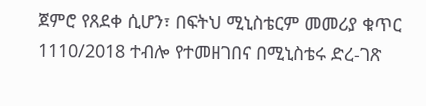ጀምሮ የጸደቀ ሲሆን፣ በፍትህ ሚኒስቴርም መመሪያ ቁጥር 1110/2018 ተብሎ የተመዘገበና በሚኒስቴሩ ድረ-ገጽ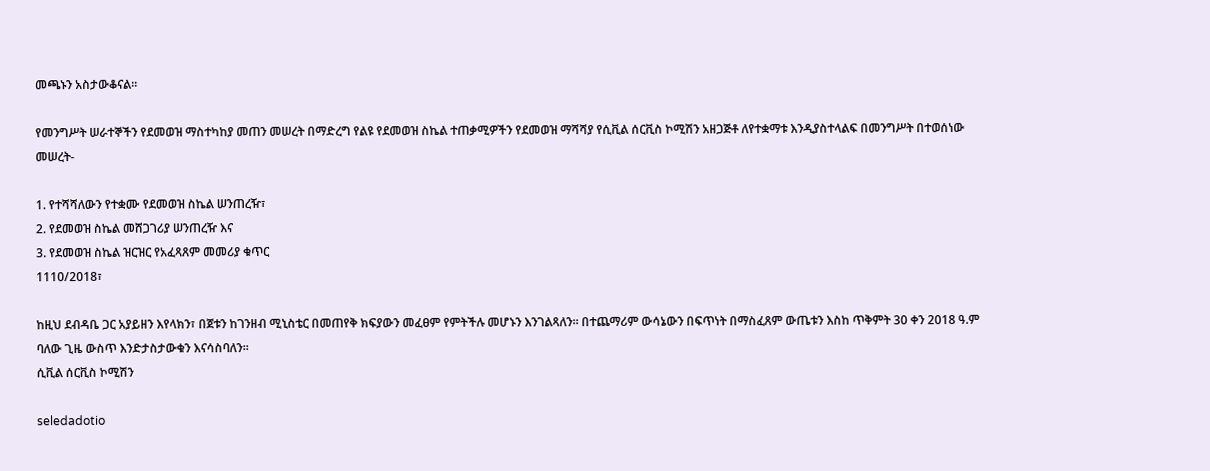መጫኑን አስታውቆናል፡፡

የመንግሥት ሠራተኞችን የደመወዝ ማስተካከያ መጠን መሠረት በማድረግ የልዩ የደመወዝ ስኬል ተጠቃሚዎችን የደመወዝ ማሻሻያ የሲቪል ሰርቪስ ኮሚሽን አዘጋጅቶ ለየተቋማቱ እንዲያስተላልፍ በመንግሥት በተወሰነው መሠረት-

1. የተሻሻለውን የተቋሙ የደመወዝ ስኬል ሠንጠረዥ፣
2. የደመወዝ ስኬል መሸጋገሪያ ሠንጠረዥ እና
3. የደመወዝ ስኬል ዝርዝር የአፈጻጸም መመሪያ ቁጥር
1110/2018፣

ከዚህ ደብዳቤ ጋር አያይዘን እየላክን፣ በጀቱን ከገንዘብ ሚኒስቴር በመጠየቅ ክፍያውን መፈፀም የምትችሉ መሆኑን እንገልጻለን፡፡ በተጨማሪም ውሳኔውን በፍጥነት በማስፈጸም ውጤቱን እስከ ጥቅምት 30 ቀን 2018 ዓ.ም ባለው ጊዜ ውስጥ እንድታስታውቁን እናሳስባለን፡፡
ሲቪል ሰርቪስ ኮሚሽን

seledadotio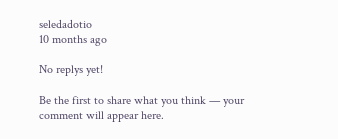seledadotio
10 months ago

No replys yet!

Be the first to share what you think — your comment will appear here.